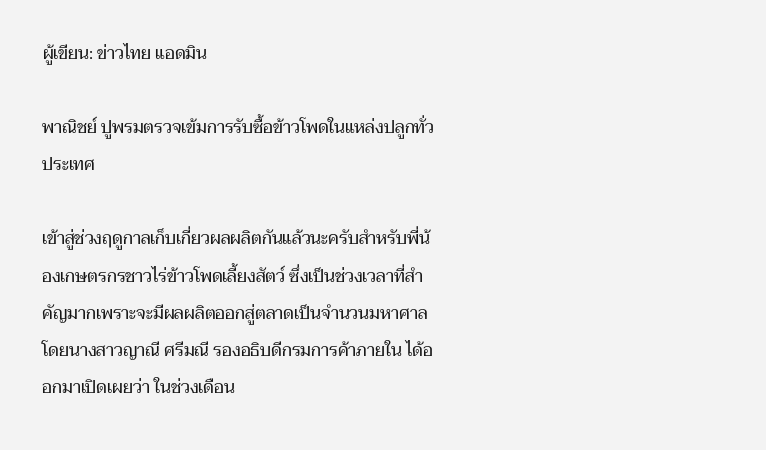ผู้เขียน: ข่าวไทย แอดมิน

พาณิชย์ ปูพรมตรวจเข้มการรับซื้อข้าวโพดในแหล่งปลูกทั่วประเทศ

เข้าสู่ช่วงฤดูกาลเก็บเกี่ยวผลผลิตกันแล้วนะครับสำหรับพี่น้องเกษตรกรชาวไร่ข้าวโพดเลี้ยงสัตว์ ซึ่งเป็นช่วงเวลาที่สำคัญมากเพราะจะมีผลผลิตออกสู่ตลาดเป็นจำนวนมหาศาล โดยนางสาวญาณี ศรีมณี รองอธิบดีกรมการค้าภายใน ได้ออกมาเปิดเผยว่า ในช่วงเดือน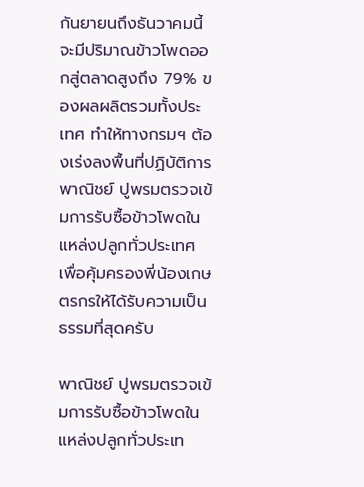กันยายนถึงธันวาคมนี้ จะมีปริมาณข้าวโพดออกสู่ตลาดสูงถึง 79% ของผลผลิตรวมทั้งประเทศ ทำให้ทางกรมฯ ต้องเร่งลงพื้นที่ปฏิบัติการ พาณิชย์ ปูพรมตรวจเข้มการรับซื้อข้าวโพดในแหล่งปลูกทั่วประเทศ เพื่อคุ้มครองพี่น้องเกษตรกรให้ได้รับความเป็นธรรมที่สุดครับ

พาณิชย์ ปูพรมตรวจเข้มการรับซื้อข้าวโพดในแหล่งปลูกทั่วประเท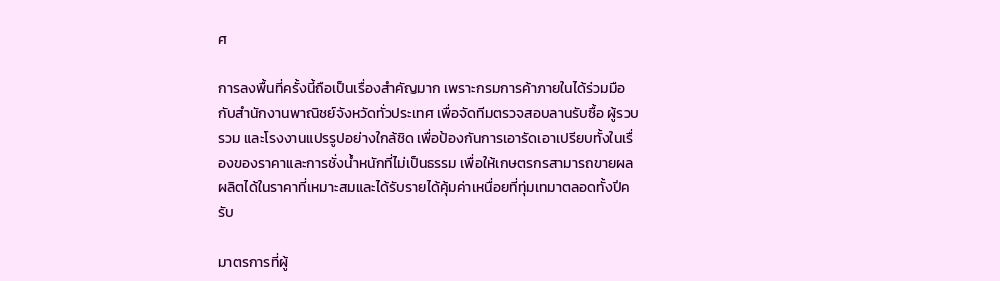ศ

การลงพื้นที่ครั้งนี้ถือเป็นเรื่องสำคัญมาก เพราะกรมการค้าภายในได้ร่วมมือกับสำนักงานพาณิชย์จังหวัดทั่วประเทศ เพื่อจัดทีมตรวจสอบลานรับซื้อ ผู้รวบรวม และโรงงานแปรรูปอย่างใกล้ชิด เพื่อป้องกันการเอารัดเอาเปรียบทั้งในเรื่องของราคาและการชั่งน้ำหนักที่ไม่เป็นธรรม เพื่อให้เกษตรกรสามารถขายผลผลิตได้ในราคาที่เหมาะสมและได้รับรายได้คุ้มค่าเหนื่อยที่ทุ่มเทมาตลอดทั้งปีครับ

มาตรการที่ผู้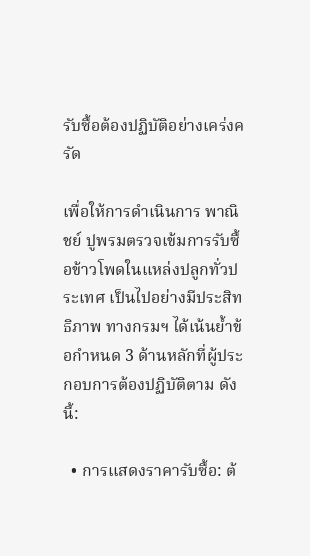รับซื้อต้องปฏิบัติอย่างเคร่งครัด

เพื่อให้การดำเนินการ พาณิชย์ ปูพรมตรวจเข้มการรับซื้อข้าวโพดในแหล่งปลูกทั่วประเทศ เป็นไปอย่างมีประสิทธิภาพ ทางกรมฯ ได้เน้นย้ำข้อกำหนด 3 ด้านหลักที่ผู้ประกอบการต้องปฏิบัติตาม ดังนี้:

  • การแสดงราคารับซื้อ: ต้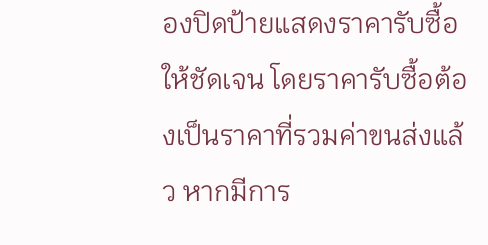องปิดป้ายแสดงราคารับซื้อให้ชัดเจน โดยราคารับซื้อต้องเป็นราคาที่รวมค่าขนส่งแล้ว หากมีการ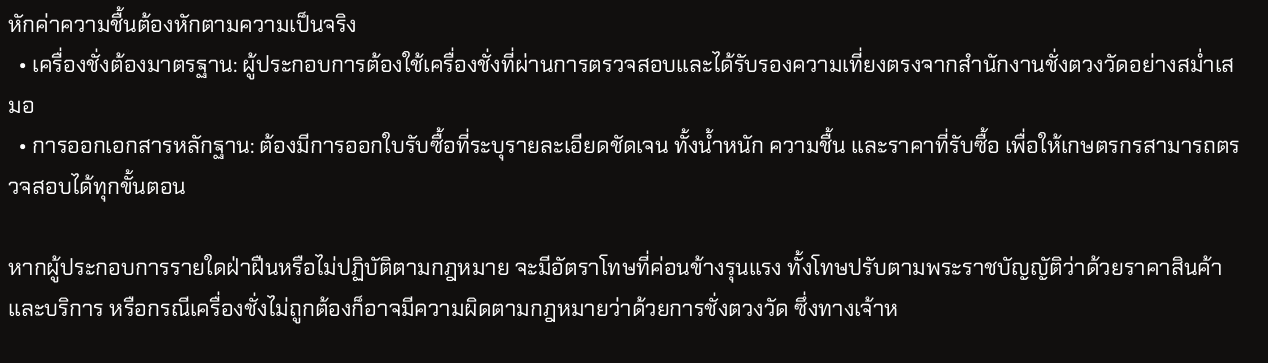หักค่าความชื้นต้องหักตามความเป็นจริง
  • เครื่องชั่งต้องมาตรฐาน: ผู้ประกอบการต้องใช้เครื่องชั่งที่ผ่านการตรวจสอบและได้รับรองความเที่ยงตรงจากสำนักงานชั่งตวงวัดอย่างสม่ำเสมอ
  • การออกเอกสารหลักฐาน: ต้องมีการออกใบรับซื้อที่ระบุรายละเอียดชัดเจน ทั้งน้ำหนัก ความชื้น และราคาที่รับซื้อ เพื่อให้เกษตรกรสามารถตรวจสอบได้ทุกขั้นตอน

หากผู้ประกอบการรายใดฝ่าฝืนหรือไม่ปฏิบัติตามกฎหมาย จะมีอัตราโทษที่ค่อนข้างรุนแรง ทั้งโทษปรับตามพระราชบัญญัติว่าด้วยราคาสินค้าและบริการ หรือกรณีเครื่องชั่งไม่ถูกต้องก็อาจมีความผิดตามกฎหมายว่าด้วยการชั่งตวงวัด ซึ่งทางเจ้าห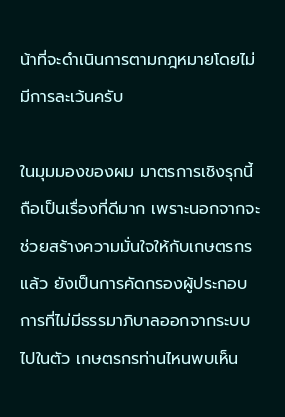น้าที่จะดำเนินการตามกฎหมายโดยไม่มีการละเว้นครับ

ในมุมมองของผม มาตรการเชิงรุกนี้ถือเป็นเรื่องที่ดีมาก เพราะนอกจากจะช่วยสร้างความมั่นใจให้กับเกษตรกรแล้ว ยังเป็นการคัดกรองผู้ประกอบการที่ไม่มีธรรมาภิบาลออกจากระบบไปในตัว เกษตรกรท่านไหนพบเห็น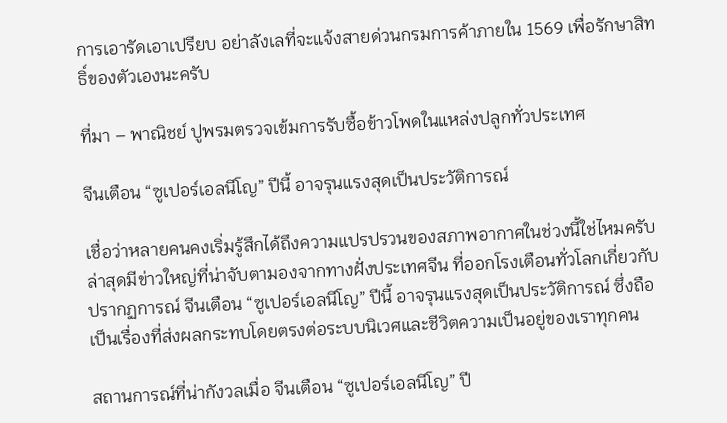การเอารัดเอาเปรียบ อย่าลังเลที่จะแจ้งสายด่วนกรมการค้าภายใน 1569 เพื่อรักษาสิทธิ์ของตัวเองนะครับ

ที่มา – พาณิชย์ ปูพรมตรวจเข้มการรับซื้อข้าวโพดในแหล่งปลูกทั่วประเทศ

จีนเตือน “ซูเปอร์เอลนีโญ” ปีนี้ อาจรุนแรงสุดเป็นประวัติการณ์

เชื่อว่าหลายคนคงเริ่มรู้สึกได้ถึงความแปรปรวนของสภาพอากาศในช่วงนี้ใช่ไหมครับ ล่าสุดมีข่าวใหญ่ที่น่าจับตามองจากทางฝั่งประเทศจีน ที่ออกโรงเตือนทั่วโลกเกี่ยวกับปรากฏการณ์ จีนเตือน “ซูเปอร์เอลนีโญ” ปีนี้ อาจรุนแรงสุดเป็นประวัติการณ์ ซึ่งถือเป็นเรื่องที่ส่งผลกระทบโดยตรงต่อระบบนิเวศและชีวิตความเป็นอยู่ของเราทุกคน

สถานการณ์ที่น่ากังวลเมื่อ จีนเตือน “ซูเปอร์เอลนีโญ” ปี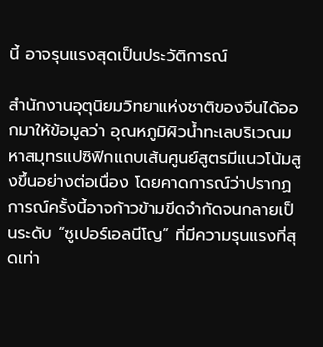นี้ อาจรุนแรงสุดเป็นประวัติการณ์

สำนักงานอุตุนิยมวิทยาแห่งชาติของจีนได้ออกมาให้ข้อมูลว่า อุณหภูมิผิวน้ำทะเลบริเวณมหาสมุทรแปซิฟิกแถบเส้นศูนย์สูตรมีแนวโน้มสูงขึ้นอย่างต่อเนื่อง โดยคาดการณ์ว่าปรากฏการณ์ครั้งนี้อาจก้าวข้ามขีดจำกัดจนกลายเป็นระดับ “ซูเปอร์เอลนีโญ” ที่มีความรุนแรงที่สุดเท่า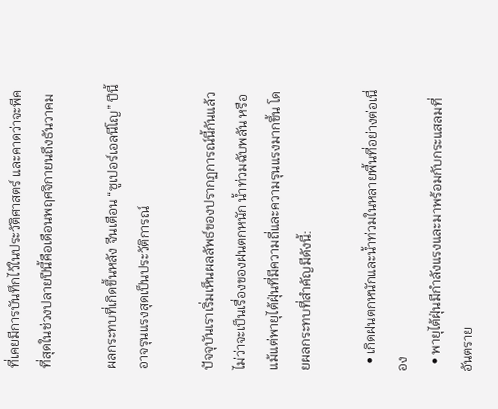ที่เคยมีการบันทึกไว้ในประวัติศาสตร์ และคาดว่าจะพีคที่สุดในช่วงปลายปีนี้คือเดือนพฤศจิกายนถึงธันวาคม

ผลกระทบที่เกิดขึ้นหลัง จีนเตือน “ซูเปอร์เอลนีโญ” ปีนี้ อาจรุนแรงสุดเป็นประวัติการณ์

ปัจจุบันเราเริ่มเห็นผลลัพธ์ของปรากฏการณ์นี้กันแล้ว ไม่ว่าจะเป็นเรื่องของฝนตกหนัก น้ำท่วมฉับพลัน หรือแม้แต่พายุไต้ฝุ่นที่มีความถี่และความรุนแรงมากขึ้น โดยผลกระทบที่สำคัญมีดังนี้:

  • เกิดฝนตกหนักและน้ำท่วมในหลายพื้นที่อย่างต่อเนื่อง
  • พายุไต้ฝุ่นมีกำลังแรงและมาพร้อมกับกระแสลมที่อันตราย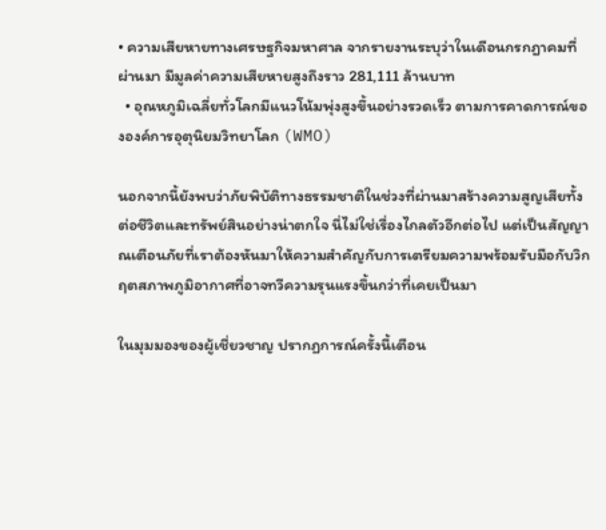• ความเสียหายทางเศรษฐกิจมหาศาล จากรายงานระบุว่าในเดือนกรกฎาคมที่ผ่านมา มีมูลค่าความเสียหายสูงถึงราว 281,111 ล้านบาท
  • อุณหภูมิเฉลี่ยทั่วโลกมีแนวโน้มพุ่งสูงขึ้นอย่างรวดเร็ว ตามการคาดการณ์ขององค์การอุตุนิยมวิทยาโลก (WMO)

นอกจากนี้ยังพบว่าภัยพิบัติทางธรรมชาติในช่วงที่ผ่านมาสร้างความสูญเสียทั้งต่อชีวิตและทรัพย์สินอย่างน่าตกใจ นี่ไม่ใช่เรื่องไกลตัวอีกต่อไป แต่เป็นสัญญาณเตือนภัยที่เราต้องหันมาให้ความสำคัญกับการเตรียมความพร้อมรับมือกับวิกฤตสภาพภูมิอากาศที่อาจทวีความรุนแรงขึ้นกว่าที่เคยเป็นมา

ในมุมมองของผู้เชี่ยวชาญ ปรากฏการณ์ครั้งนี้เตือน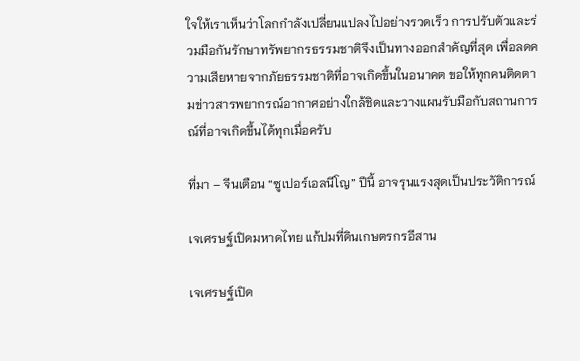ใจให้เราเห็นว่าโลกกำลังเปลี่ยนแปลงไปอย่างรวดเร็ว การปรับตัวและร่วมมือกันรักษาทรัพยากรธรรมชาติจึงเป็นทางออกสำคัญที่สุด เพื่อลดความเสียหายจากภัยธรรมชาติที่อาจเกิดขึ้นในอนาคต ขอให้ทุกคนติดตามข่าวสารพยากรณ์อากาศอย่างใกล้ชิดและวางแผนรับมือกับสถานการณ์ที่อาจเกิดขึ้นได้ทุกเมื่อครับ

ที่มา – จีนเตือน “ซูเปอร์เอลนีโญ” ปีนี้ อาจรุนแรงสุดเป็นประวัติการณ์

เจเศรษฐ์เปิดมหาดไทย แก้ปมที่ดินเกษตรกรอีสาน

เจเศรษฐ์เปิด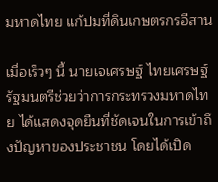มหาดไทย แก้ปมที่ดินเกษตรกรอีสาน

เมื่อเร็วๆ นี้ นายเจเศรษฐ์ ไทยเศรษฐ์ รัฐมนตรีช่วยว่าการกระทรวงมหาดไทย ได้แสดงจุดยืนที่ชัดเจนในการเข้าถึงปัญหาของประชาชน โดยได้เปิด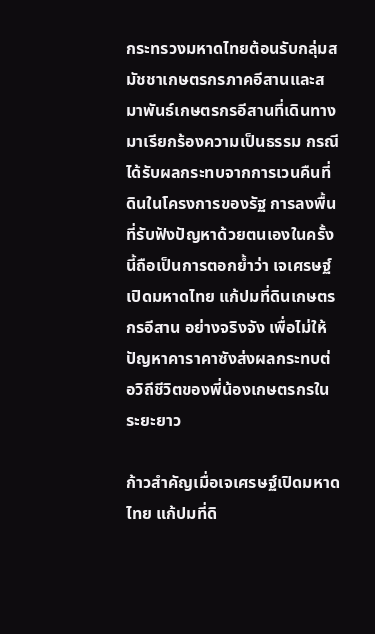กระทรวงมหาดไทยต้อนรับกลุ่มสมัชชาเกษตรกรภาคอีสานและสมาพันธ์เกษตรกรอีสานที่เดินทางมาเรียกร้องความเป็นธรรม กรณีได้รับผลกระทบจากการเวนคืนที่ดินในโครงการของรัฐ การลงพื้นที่รับฟังปัญหาด้วยตนเองในครั้งนี้ถือเป็นการตอกย้ำว่า เจเศรษฐ์เปิดมหาดไทย แก้ปมที่ดินเกษตรกรอีสาน อย่างจริงจัง เพื่อไม่ให้ปัญหาคาราคาซังส่งผลกระทบต่อวิถีชีวิตของพี่น้องเกษตรกรในระยะยาว

ก้าวสำคัญเมื่อเจเศรษฐ์เปิดมหาดไทย แก้ปมที่ดิ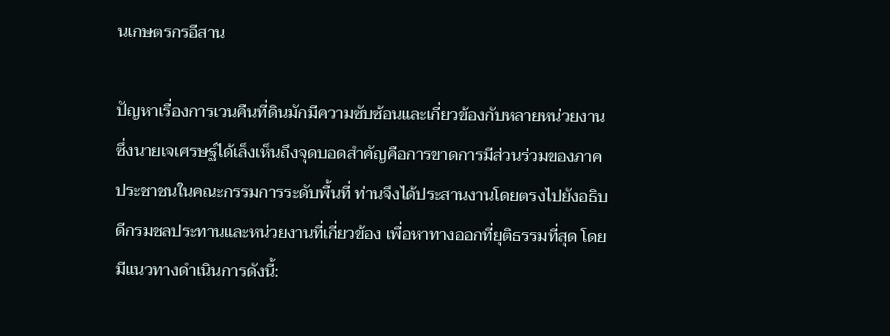นเกษตรกรอีสาน

ปัญหาเรื่องการเวนคืนที่ดินมักมีความซับซ้อนและเกี่ยวข้องกับหลายหน่วยงาน ซึ่งนายเจเศรษฐ์ได้เล็งเห็นถึงจุดบอดสำคัญคือการขาดการมีส่วนร่วมของภาคประชาชนในคณะกรรมการระดับพื้นที่ ท่านจึงได้ประสานงานโดยตรงไปยังอธิบดีกรมชลประทานและหน่วยงานที่เกี่ยวข้อง เพื่อหาทางออกที่ยุติธรรมที่สุด โดยมีแนวทางดำเนินการดังนี้: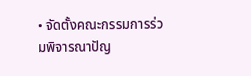• จัดตั้งคณะกรรมการร่วมพิจารณาปัญ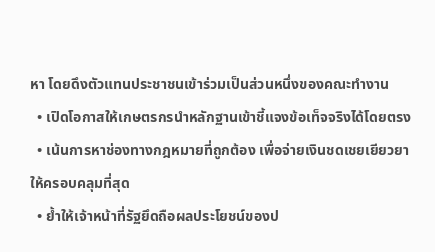หา โดยดึงตัวแทนประชาชนเข้าร่วมเป็นส่วนหนึ่งของคณะทำงาน
  • เปิดโอกาสให้เกษตรกรนำหลักฐานเข้าชี้แจงข้อเท็จจริงได้โดยตรง
  • เน้นการหาช่องทางกฎหมายที่ถูกต้อง เพื่อจ่ายเงินชดเชยเยียวยาให้ครอบคลุมที่สุด
  • ย้ำให้เจ้าหน้าที่รัฐยึดถือผลประโยชน์ของป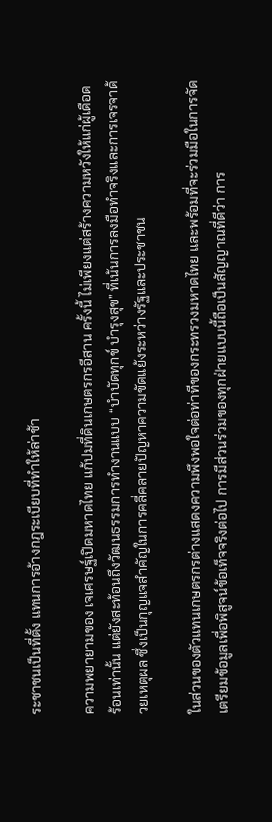ระชาชนเป็นที่ตั้ง แทนการอ้างกฎระเบียบที่ทำให้ล่าช้า

ความพยายามของ เจเศรษฐ์เปิดมหาดไทย แก้ปมที่ดินเกษตรกรอีสาน ครั้งนี้ ไม่เพียงแต่สร้างความหวังให้แก่ผู้เดือดร้อนเท่านั้น แต่ยังสะท้อนถึงวัฒนธรรมการทำงานแบบ “บำบัดทุกข์ บำรุงสุข” ที่เน้นการลงมือทำจริงและการเจรจาด้วยเหตุผล ซึ่งเป็นกุญแจสำคัญในการคลี่คลายปัญหาความขัดแย้งระหว่างรัฐและประชาชน

ในส่วนของตัวแทนเกษตรกรต่างแสดงความพึงพอใจต่อท่าทีของกระทรวงมหาดไทย และพร้อมที่จะร่วมมือในการจัดเตรียมข้อมูลเพื่อพิสูจน์ข้อเท็จจริงต่อไป การมีส่วนร่วมของทุกฝ่ายแบบนี้ถือเป็นสัญญาณที่ดีว่า การ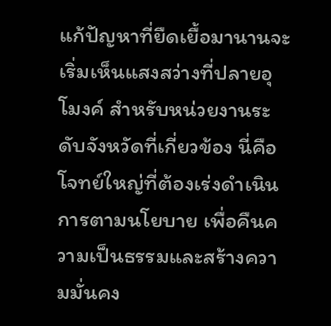แก้ปัญหาที่ยืดเยื้อมานานจะเริ่มเห็นแสงสว่างที่ปลายอุโมงค์ สำหรับหน่วยงานระดับจังหวัดที่เกี่ยวข้อง นี่คือโจทย์ใหญ่ที่ต้องเร่งดำเนินการตามนโยบาย เพื่อคืนความเป็นธรรมและสร้างความมั่นคง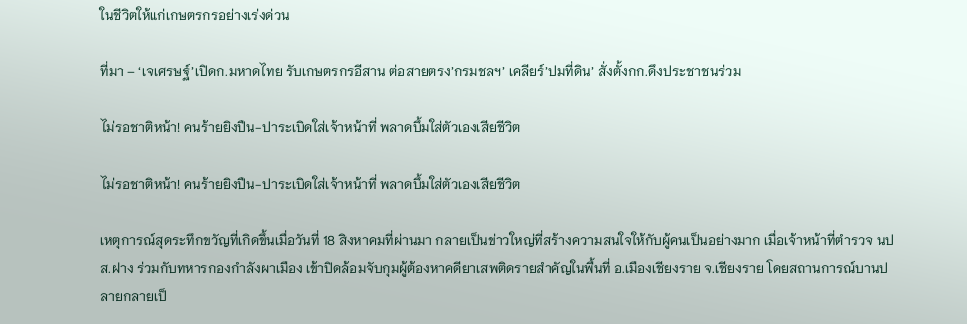ในชีวิตให้แก่เกษตรกรอย่างเร่งด่วน

ที่มา – ‘เจเศรษฐ์’เปิดก.มหาดไทย รับเกษตรกรอีสาน ต่อสายตรง’กรมชลฯ’ เคลียร์’ปมที่ดิน’ สั่งตั้งกก.ดึงประชาชนร่วม

ไม่รอชาติหน้า! คนร้ายยิงปืน-ปาระเบิดใส่เจ้าหน้าที่ พลาดบึ้มใส่ตัวเองเสียชีวิต

ไม่รอชาติหน้า! คนร้ายยิงปืน-ปาระเบิดใส่เจ้าหน้าที่ พลาดบึ้มใส่ตัวเองเสียชีวิต

เหตุการณ์สุดระทึกขวัญที่เกิดขึ้นเมื่อวันที่ 18 สิงหาคมที่ผ่านมา กลายเป็นข่าวใหญ่ที่สร้างความสนใจให้กับผู้คนเป็นอย่างมาก เมื่อเจ้าหน้าที่ตำรวจ นปส.ฝาง ร่วมกับทหารกองกำลังผาเมือง เข้าปิดล้อมจับกุมผู้ต้องหาคดียาเสพติดรายสำคัญในพื้นที่ อ.เมืองเชียงราย จ.เชียงราย โดยสถานการณ์บานปลายกลายเป็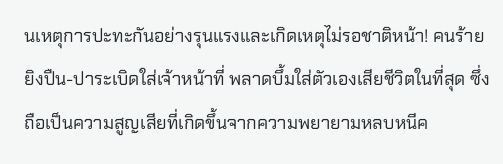นเหตุการปะทะกันอย่างรุนแรงและเกิดเหตุไม่รอชาติหน้า! คนร้ายยิงปืน-ปาระเบิดใส่เจ้าหน้าที่ พลาดบึ้มใส่ตัวเองเสียชีวิตในที่สุด ซึ่งถือเป็นความสูญเสียที่เกิดขึ้นจากความพยายามหลบหนีค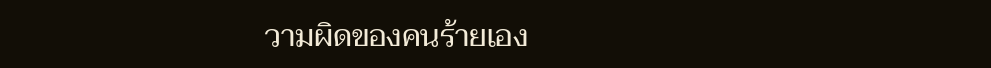วามผิดของคนร้ายเอง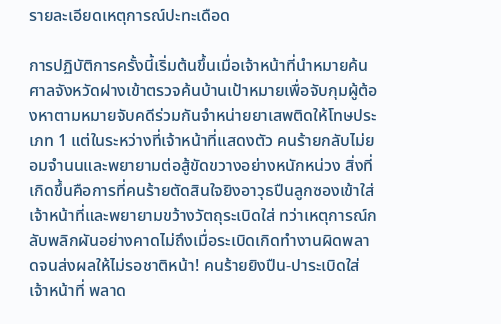รายละเอียดเหตุการณ์ปะทะเดือด

การปฏิบัติการครั้งนี้เริ่มต้นขึ้นเมื่อเจ้าหน้าที่นำหมายค้นศาลจังหวัดฝางเข้าตรวจค้นบ้านเป้าหมายเพื่อจับกุมผู้ต้องหาตามหมายจับคดีร่วมกันจำหน่ายยาเสพติดให้โทษประเภท 1 แต่ในระหว่างที่เจ้าหน้าที่แสดงตัว คนร้ายกลับไม่ยอมจำนนและพยายามต่อสู้ขัดขวางอย่างหนักหน่วง สิ่งที่เกิดขึ้นคือการที่คนร้ายตัดสินใจยิงอาวุธปืนลูกซองเข้าใส่เจ้าหน้าที่และพยายามขว้างวัตถุระเบิดใส่ ทว่าเหตุการณ์กลับพลิกผันอย่างคาดไม่ถึงเมื่อระเบิดเกิดทำงานผิดพลาดจนส่งผลให้ไม่รอชาติหน้า! คนร้ายยิงปืน-ปาระเบิดใส่เจ้าหน้าที่ พลาด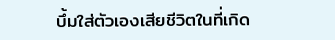บึ้มใส่ตัวเองเสียชีวิตในที่เกิด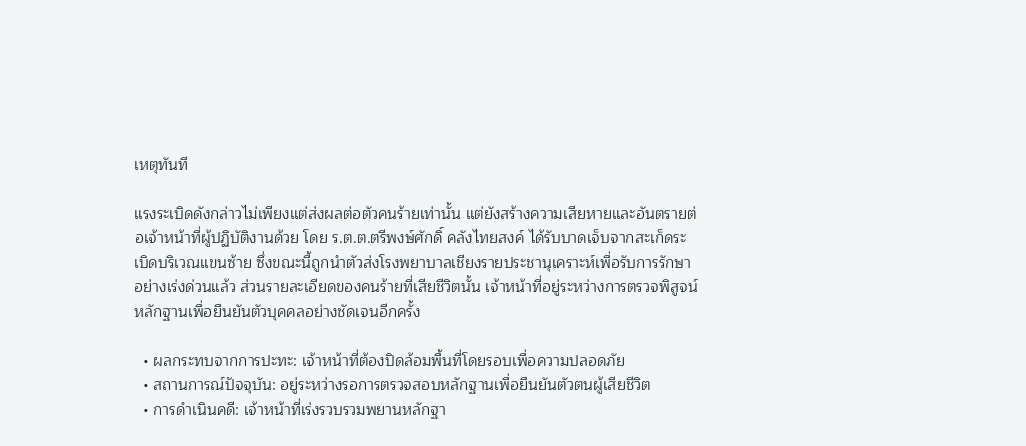เหตุทันที

แรงระเบิดดังกล่าวไม่เพียงแต่ส่งผลต่อตัวคนร้ายเท่านั้น แต่ยังสร้างความเสียหายและอันตรายต่อเจ้าหน้าที่ผู้ปฏิบัติงานด้วย โดย ร.ต.ต.ตรีพงษ์ศักดิ์ คลังไทยสงค์ ได้รับบาดเจ็บจากสะเก็ดระเบิดบริเวณแขนซ้าย ซึ่งขณะนี้ถูกนำตัวส่งโรงพยาบาลเชียงรายประชานุเคราะห์เพื่อรับการรักษาอย่างเร่งด่วนแล้ว ส่วนรายละเอียดของคนร้ายที่เสียชีวิตนั้น เจ้าหน้าที่อยู่ระหว่างการตรวจพิสูจน์หลักฐานเพื่อยืนยันตัวบุคคลอย่างชัดเจนอีกครั้ง

  • ผลกระทบจากการปะทะ: เจ้าหน้าที่ต้องปิดล้อมพื้นที่โดยรอบเพื่อความปลอดภัย
  • สถานการณ์ปัจจุบัน: อยู่ระหว่างรอการตรวจสอบหลักฐานเพื่อยืนยันตัวตนผู้เสียชีวิต
  • การดำเนินคดี: เจ้าหน้าที่เร่งรวบรวมพยานหลักฐา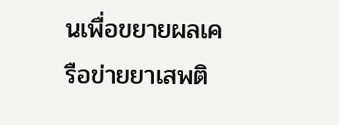นเพื่อขยายผลเครือข่ายยาเสพติ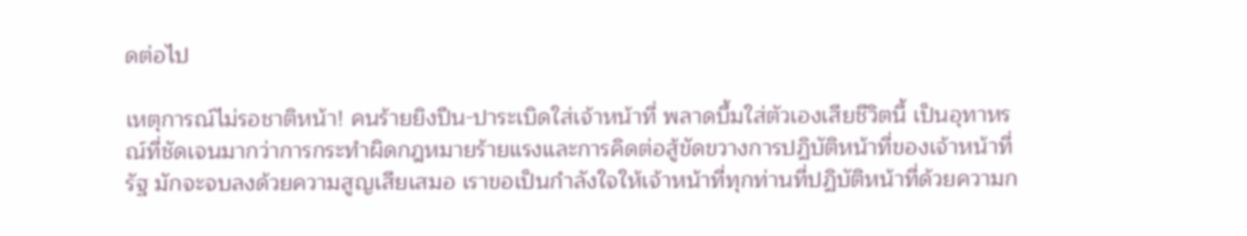ดต่อไป

เหตุการณ์ไม่รอชาติหน้า! คนร้ายยิงปืน-ปาระเบิดใส่เจ้าหน้าที่ พลาดบึ้มใส่ตัวเองเสียชีวิตนี้ เป็นอุทาหรณ์ที่ชัดเจนมากว่าการกระทำผิดกฎหมายร้ายแรงและการคิดต่อสู้ขัดขวางการปฏิบัติหน้าที่ของเจ้าหน้าที่รัฐ มักจะจบลงด้วยความสูญเสียเสมอ เราขอเป็นกำลังใจให้เจ้าหน้าที่ทุกท่านที่ปฏิบัติหน้าที่ด้วยความก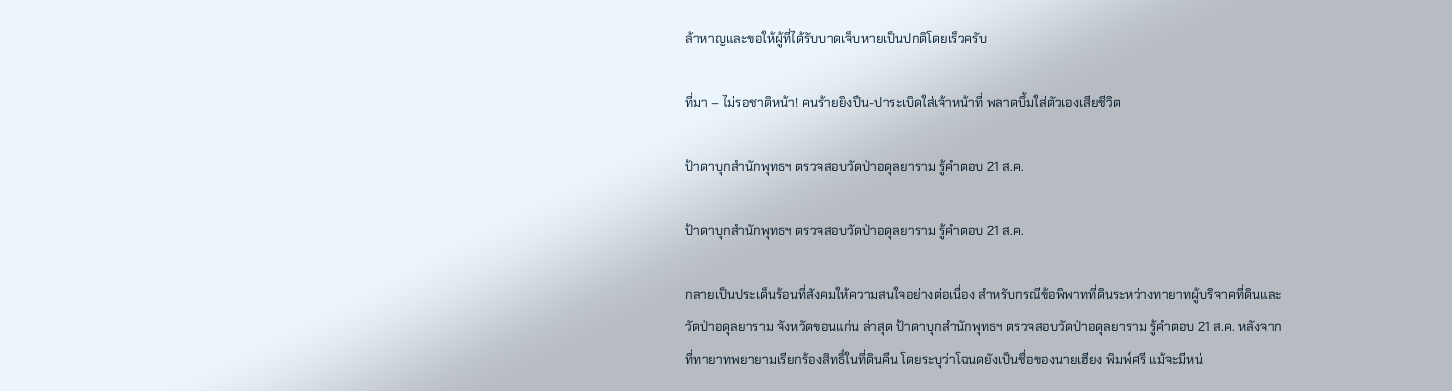ล้าหาญและขอให้ผู้ที่ได้รับบาดเจ็บหายเป็นปกติโดยเร็วครับ

ที่มา – ไม่รอชาติหน้า! คนร้ายยิงปืน-ปาระเบิดใส่เจ้าหน้าที่ พลาดบึ้มใส่ตัวเองเสียชีวิต

ป้าดาบุกสำนักพุทธฯ ตรวจสอบวัดป่าอดุลยาราม รู้คำตอบ 21 ส.ค.

ป้าดาบุกสำนักพุทธฯ ตรวจสอบวัดป่าอดุลยาราม รู้คำตอบ 21 ส.ค.

กลายเป็นประเด็นร้อนที่สังคมให้ความสนใจอย่างต่อเนื่อง สำหรับกรณีข้อพิพาทที่ดินระหว่างทายาทผู้บริจาคที่ดินและวัดป่าอดุลยาราม จังหวัดขอนแก่น ล่าสุด ป้าดาบุกสำนักพุทธฯ ตรวจสอบวัดป่าอดุลยาราม รู้คำตอบ 21 ส.ค. หลังจากที่ทายาทพยายามเรียกร้องสิทธิ์ในที่ดินคืน โดยระบุว่าโฉนดยังเป็นชื่อของนายเฮียง พิมพ์ศรี แม้จะมีหน่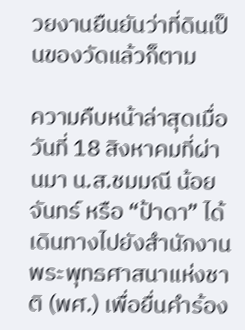วยงานยืนยันว่าที่ดินเป็นของวัดแล้วก็ตาม

ความคืบหน้าล่าสุดเมื่อวันที่ 18 สิงหาคมที่ผ่านมา น.ส.ชมมณี น้อยจันทร์ หรือ “ป้าดา” ได้เดินทางไปยังสำนักงานพระพุทธศาสนาแห่งชาติ (พศ.) เพื่อยื่นคำร้อง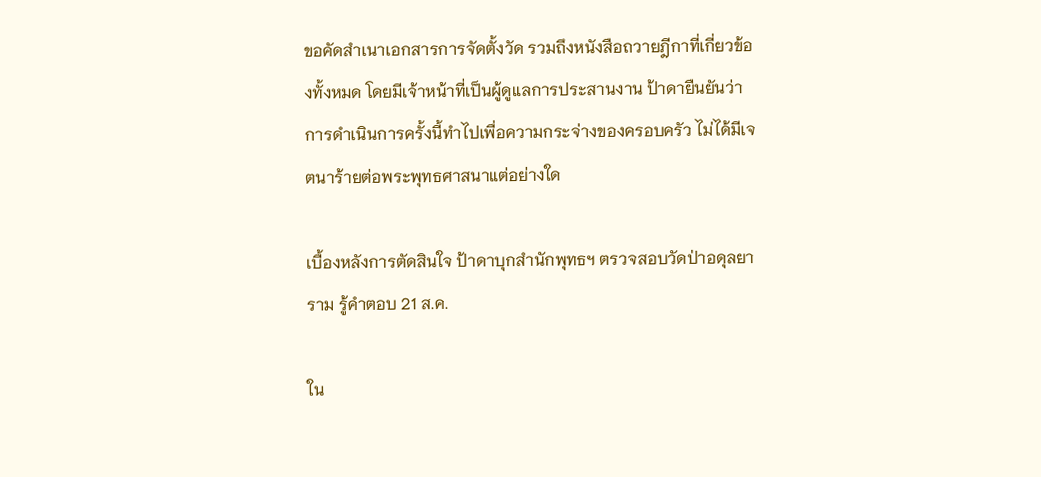ขอคัดสำเนาเอกสารการจัดตั้งวัด รวมถึงหนังสือถวายฎีกาที่เกี่ยวข้องทั้งหมด โดยมีเจ้าหน้าที่เป็นผู้ดูแลการประสานงาน ป้าดายืนยันว่าการดำเนินการครั้งนี้ทำไปเพื่อความกระจ่างของครอบครัว ไม่ได้มีเจตนาร้ายต่อพระพุทธศาสนาแต่อย่างใด

เบื้องหลังการตัดสินใจ ป้าดาบุกสำนักพุทธฯ ตรวจสอบวัดป่าอดุลยาราม รู้คำตอบ 21 ส.ค.

ใน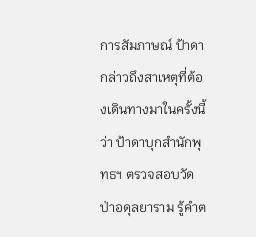การสัมภาษณ์ ป้าดากล่าวถึงสาเหตุที่ต้องเดินทางมาในครั้งนี้ว่า ป้าดาบุกสำนักพุทธฯ ตรวจสอบวัดป่าอดุลยาราม รู้คำต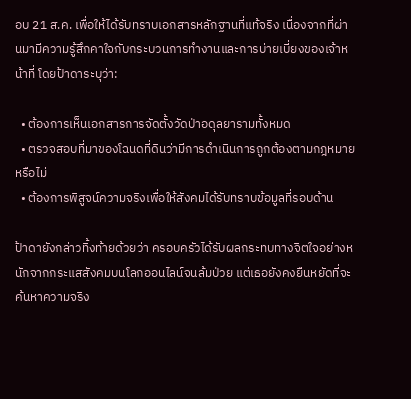อบ 21 ส.ค. เพื่อให้ได้รับทราบเอกสารหลักฐานที่แท้จริง เนื่องจากที่ผ่านมามีความรู้สึกคาใจกับกระบวนการทำงานและการบ่ายเบี่ยงของเจ้าหน้าที่ โดยป้าดาระบุว่า:

  • ต้องการเห็นเอกสารการจัดตั้งวัดป่าอดุลยารามทั้งหมด
  • ตรวจสอบที่มาของโฉนดที่ดินว่ามีการดำเนินการถูกต้องตามกฎหมายหรือไม่
  • ต้องการพิสูจน์ความจริงเพื่อให้สังคมได้รับทราบข้อมูลที่รอบด้าน

ป้าดายังกล่าวทิ้งท้ายด้วยว่า ครอบครัวได้รับผลกระทบทางจิตใจอย่างหนักจากกระแสสังคมบนโลกออนไลน์จนล้มป่วย แต่เธอยังคงยืนหยัดที่จะค้นหาความจริง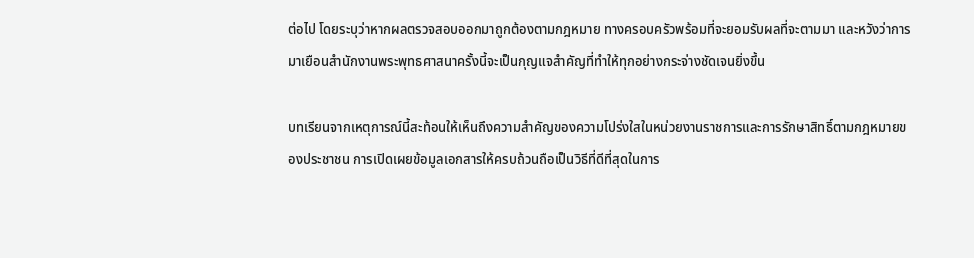ต่อไป โดยระบุว่าหากผลตรวจสอบออกมาถูกต้องตามกฎหมาย ทางครอบครัวพร้อมที่จะยอมรับผลที่จะตามมา และหวังว่าการมาเยือนสำนักงานพระพุทธศาสนาครั้งนี้จะเป็นกุญแจสำคัญที่ทำให้ทุกอย่างกระจ่างชัดเจนยิ่งขึ้น

บทเรียนจากเหตุการณ์นี้สะท้อนให้เห็นถึงความสำคัญของความโปร่งใสในหน่วยงานราชการและการรักษาสิทธิ์ตามกฎหมายของประชาชน การเปิดเผยข้อมูลเอกสารให้ครบถ้วนถือเป็นวิธีที่ดีที่สุดในการ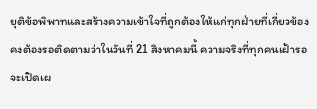ยุติข้อพิพาทและสร้างความเข้าใจที่ถูกต้องให้แก่ทุกฝ่ายที่เกี่ยวข้อง คงต้องรอติดตามว่าในวันที่ 21 สิงหาคมนี้ ความจริงที่ทุกคนเฝ้ารอจะเปิดเผ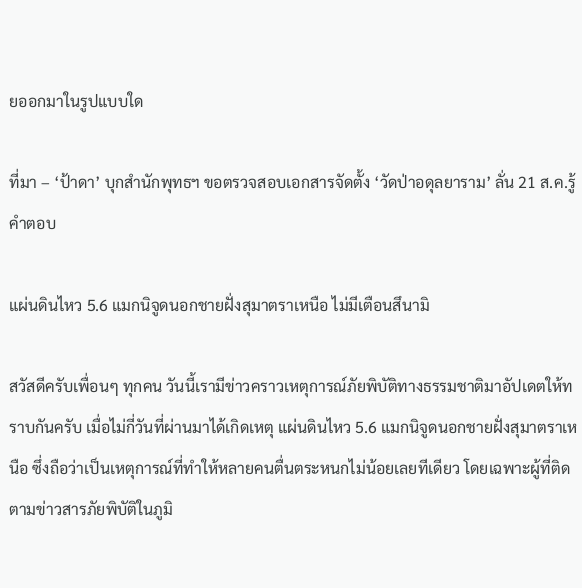ยออกมาในรูปแบบใด

ที่มา – ‘ป้าดา’ บุกสำนักพุทธฯ ขอตรวจสอบเอกสารจัดตั้ง ‘วัดป่าอดุลยาราม’ ลั่น 21 ส.ค.รู้คำตอบ

แผ่นดินไหว 5.6 แมกนิจูดนอกชายฝั่งสุมาตราเหนือ ไม่มีเตือนสึนามิ

สวัสดีครับเพื่อนๆ ทุกคน วันนี้เรามีข่าวคราวเหตุการณ์ภัยพิบัติทางธรรมชาติมาอัปเดตให้ทราบกันครับ เมื่อไม่กี่วันที่ผ่านมาได้เกิดเหตุ แผ่นดินไหว 5.6 แมกนิจูดนอกชายฝั่งสุมาตราเหนือ ซึ่งถือว่าเป็นเหตุการณ์ที่ทำให้หลายคนตื่นตระหนกไม่น้อยเลยทีเดียว โดยเฉพาะผู้ที่ติดตามข่าวสารภัยพิบัติในภูมิ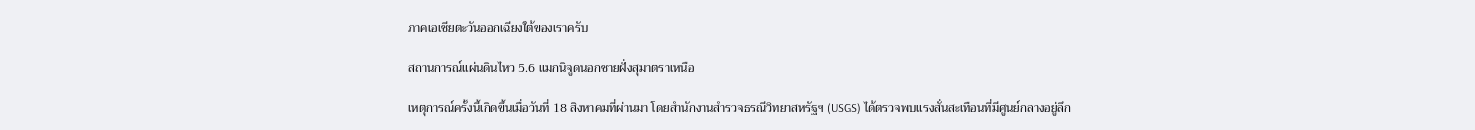ภาคเอเชียตะวันออกเฉียงใต้ของเราครับ

สถานการณ์แผ่นดินไหว 5.6 แมกนิจูดนอกชายฝั่งสุมาตราเหนือ

เหตุการณ์ครั้งนี้เกิดขึ้นเมื่อวันที่ 18 สิงหาคมที่ผ่านมา โดยสำนักงานสำรวจธรณีวิทยาสหรัฐฯ (USGS) ได้ตรวจพบแรงสั่นสะเทือนที่มีศูนย์กลางอยู่ลึก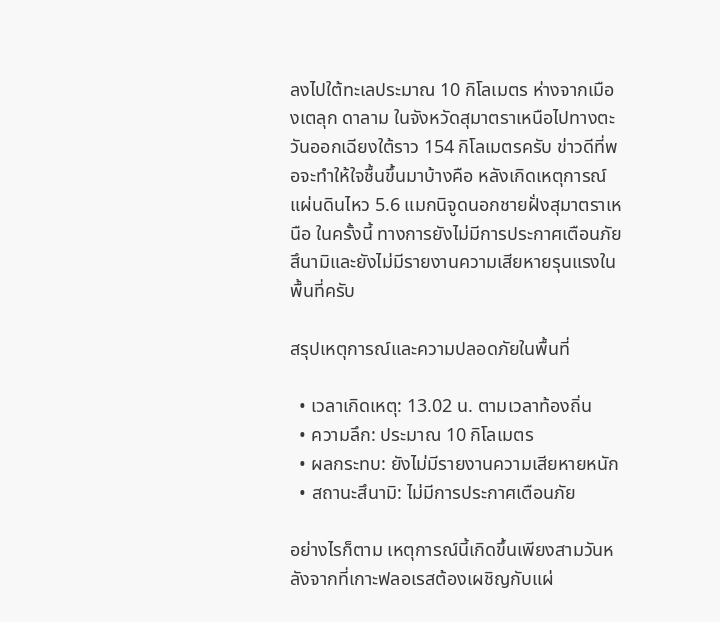ลงไปใต้ทะเลประมาณ 10 กิโลเมตร ห่างจากเมืองเตลุก ดาลาม ในจังหวัดสุมาตราเหนือไปทางตะวันออกเฉียงใต้ราว 154 กิโลเมตรครับ ข่าวดีที่พอจะทำให้ใจชื้นขึ้นมาบ้างคือ หลังเกิดเหตุการณ์ แผ่นดินไหว 5.6 แมกนิจูดนอกชายฝั่งสุมาตราเหนือ ในครั้งนี้ ทางการยังไม่มีการประกาศเตือนภัยสึนามิและยังไม่มีรายงานความเสียหายรุนแรงในพื้นที่ครับ

สรุปเหตุการณ์และความปลอดภัยในพื้นที่

  • เวลาเกิดเหตุ: 13.02 น. ตามเวลาท้องถิ่น
  • ความลึก: ประมาณ 10 กิโลเมตร
  • ผลกระทบ: ยังไม่มีรายงานความเสียหายหนัก
  • สถานะสึนามิ: ไม่มีการประกาศเตือนภัย

อย่างไรก็ตาม เหตุการณ์นี้เกิดขึ้นเพียงสามวันหลังจากที่เกาะฟลอเรสต้องเผชิญกับแผ่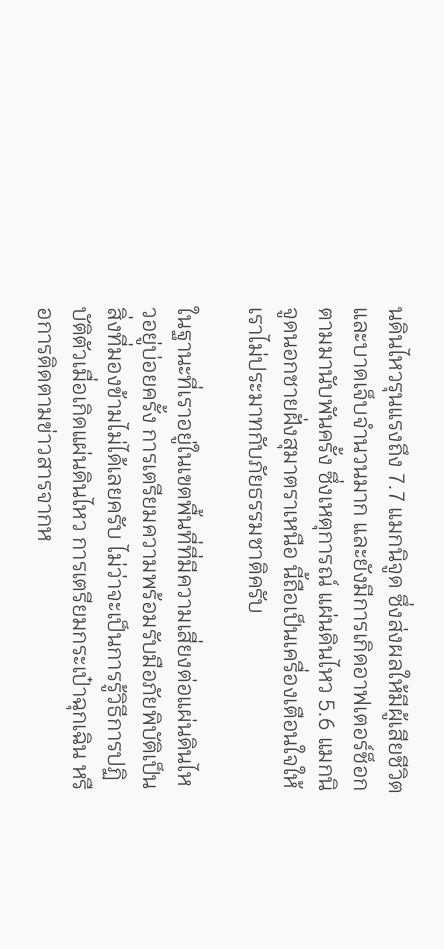นดินไหวรุนแรงถึง 7.7 แมกนิจูด ซึ่งส่งผลให้มีผู้เสียชีวิตและบาดเจ็บจำนวนมาก และยังมีการเกิดอาฟเตอร์ช็อกตามมานับพันครั้ง ซึ่งเหตุการณ์ แผ่นดินไหว 5.6 แมกนิจูดนอกชายฝั่งสุมาตราเหนือ นี้ถือเป็นเครื่องเตือนใจให้เราไม่ประมาทกับภัยธรรมชาติครับ

ในฐานะที่เราอยู่ในเขตพื้นที่ที่มีความเสี่ยงต่อแผ่นดินไหวอยู่บ่อยครั้ง การเตรียมความพร้อมรับมือภัยพิบัติเป็นสิ่งที่มองข้ามไม่ได้เลยครับ ไม่ว่าจะเป็นการรู้วิธีการปฏิบัติตัวเมื่อเกิดแผ่นดินไหว การเตรียมกระเป๋าฉุกเฉิน หรือการติดตามข่าวสารจากห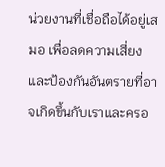น่วยงานที่เชื่อถือได้อยู่เสมอ เพื่อลดความเสี่ยงและป้องกันอันตรายที่อาจเกิดขึ้นกับเราและครอ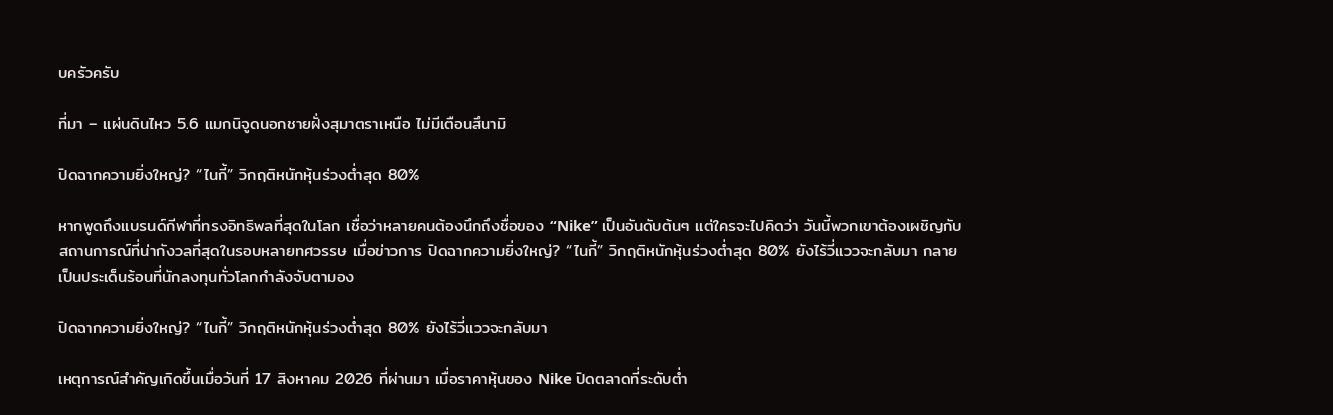บครัวครับ

ที่มา – แผ่นดินไหว 5.6 แมกนิจูดนอกชายฝั่งสุมาตราเหนือ ไม่มีเตือนสึนามิ

ปิดฉากความยิ่งใหญ่? “ไนกี้” วิกฤติหนักหุ้นร่วงต่ำสุด 80%

หากพูดถึงแบรนด์กีฬาที่ทรงอิทธิพลที่สุดในโลก เชื่อว่าหลายคนต้องนึกถึงชื่อของ “Nike” เป็นอันดับต้นๆ แต่ใครจะไปคิดว่า วันนี้พวกเขาต้องเผชิญกับสถานการณ์ที่น่ากังวลที่สุดในรอบหลายทศวรรษ เมื่อข่าวการ ปิดฉากความยิ่งใหญ่? “ไนกี้” วิกฤติหนักหุ้นร่วงต่ำสุด 80% ยังไร้วี่แววจะกลับมา กลายเป็นประเด็นร้อนที่นักลงทุนทั่วโลกกำลังจับตามอง

ปิดฉากความยิ่งใหญ่? “ไนกี้” วิกฤติหนักหุ้นร่วงต่ำสุด 80% ยังไร้วี่แววจะกลับมา

เหตุการณ์สำคัญเกิดขึ้นเมื่อวันที่ 17 สิงหาคม 2026 ที่ผ่านมา เมื่อราคาหุ้นของ Nike ปิดตลาดที่ระดับต่ำ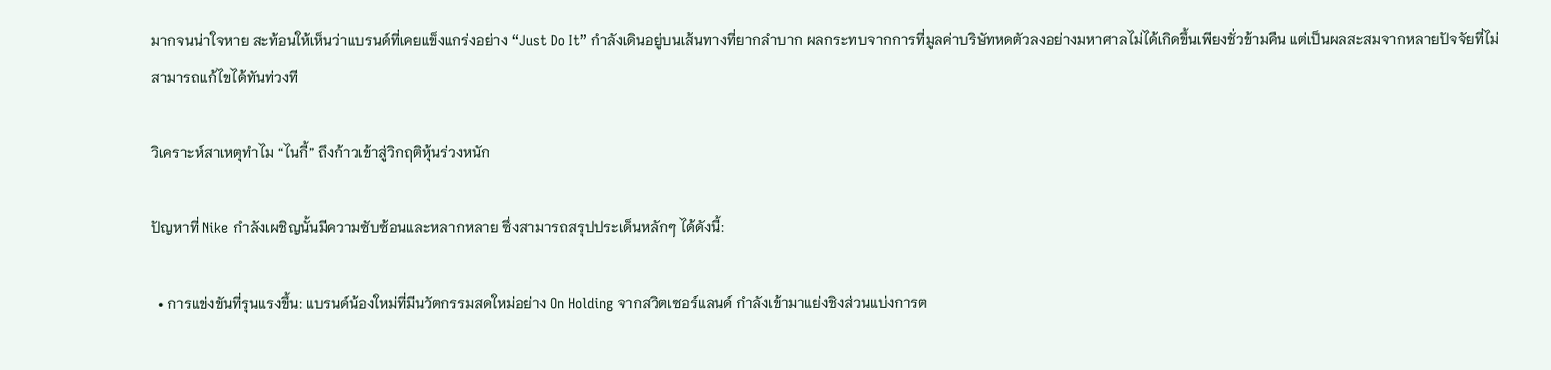มากจนน่าใจหาย สะท้อนให้เห็นว่าแบรนด์ที่เคยแข็งแกร่งอย่าง “Just Do It” กำลังเดินอยู่บนเส้นทางที่ยากลำบาก ผลกระทบจากการที่มูลค่าบริษัทหดตัวลงอย่างมหาศาลไม่ได้เกิดขึ้นเพียงชั่วข้ามคืน แต่เป็นผลสะสมจากหลายปัจจัยที่ไม่สามารถแก้ไขได้ทันท่วงที

วิเคราะห์สาเหตุทำไม “ไนกี้” ถึงก้าวเข้าสู่วิกฤติหุ้นร่วงหนัก

ปัญหาที่ Nike กำลังเผชิญนั้นมีความซับซ้อนและหลากหลาย ซึ่งสามารถสรุปประเด็นหลักๆ ได้ดังนี้:

  • การแข่งขันที่รุนแรงขึ้น: แบรนด์น้องใหม่ที่มีนวัตกรรมสดใหม่อย่าง On Holding จากสวิตเซอร์แลนด์ กำลังเข้ามาแย่งชิงส่วนแบ่งการต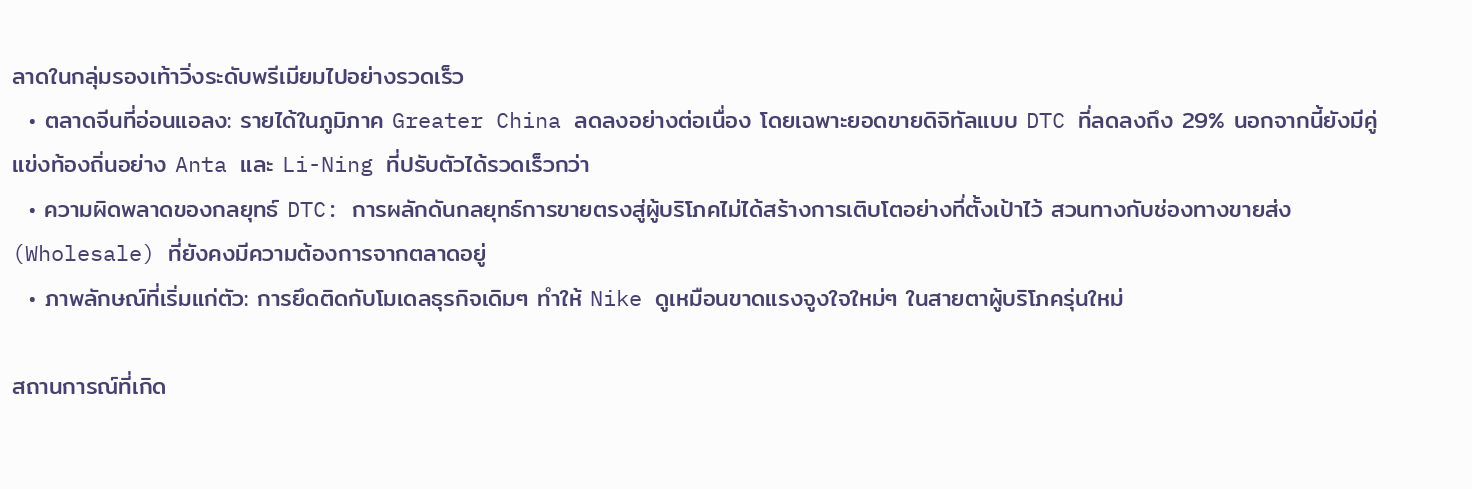ลาดในกลุ่มรองเท้าวิ่งระดับพรีเมียมไปอย่างรวดเร็ว
  • ตลาดจีนที่อ่อนแอลง: รายได้ในภูมิภาค Greater China ลดลงอย่างต่อเนื่อง โดยเฉพาะยอดขายดิจิทัลแบบ DTC ที่ลดลงถึง 29% นอกจากนี้ยังมีคู่แข่งท้องถิ่นอย่าง Anta และ Li-Ning ที่ปรับตัวได้รวดเร็วกว่า
  • ความผิดพลาดของกลยุทธ์ DTC: การผลักดันกลยุทธ์การขายตรงสู่ผู้บริโภคไม่ได้สร้างการเติบโตอย่างที่ตั้งเป้าไว้ สวนทางกับช่องทางขายส่ง (Wholesale) ที่ยังคงมีความต้องการจากตลาดอยู่
  • ภาพลักษณ์ที่เริ่มแก่ตัว: การยึดติดกับโมเดลธุรกิจเดิมๆ ทำให้ Nike ดูเหมือนขาดแรงจูงใจใหม่ๆ ในสายตาผู้บริโภครุ่นใหม่

สถานการณ์ที่เกิด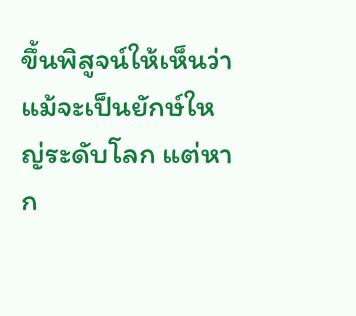ขึ้นพิสูจน์ให้เห็นว่า แม้จะเป็นยักษ์ใหญ่ระดับโลก แต่หาก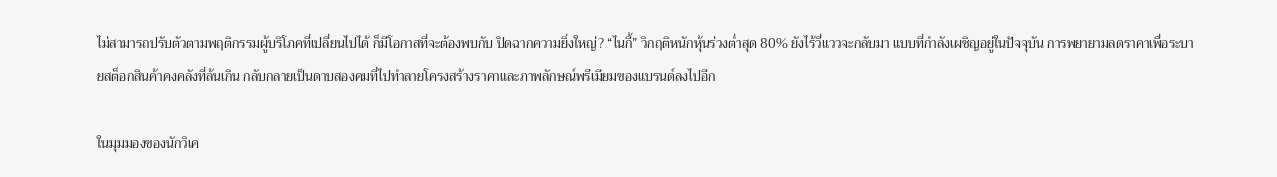ไม่สามารถปรับตัวตามพฤติกรรมผู้บริโภคที่เปลี่ยนไปได้ ก็มีโอกาสที่จะต้องพบกับ ปิดฉากความยิ่งใหญ่? “ไนกี้” วิกฤติหนักหุ้นร่วงต่ำสุด 80% ยังไร้วี่แววจะกลับมา แบบที่กำลังเผชิญอยู่ในปัจจุบัน การพยายามลดราคาเพื่อระบายสต็อกสินค้าคงคลังที่ล้นเกิน กลับกลายเป็นดาบสองคมที่ไปทำลายโครงสร้างราคาและภาพลักษณ์พรีเมียมของแบรนด์ลงไปอีก

ในมุมมองของนักวิเค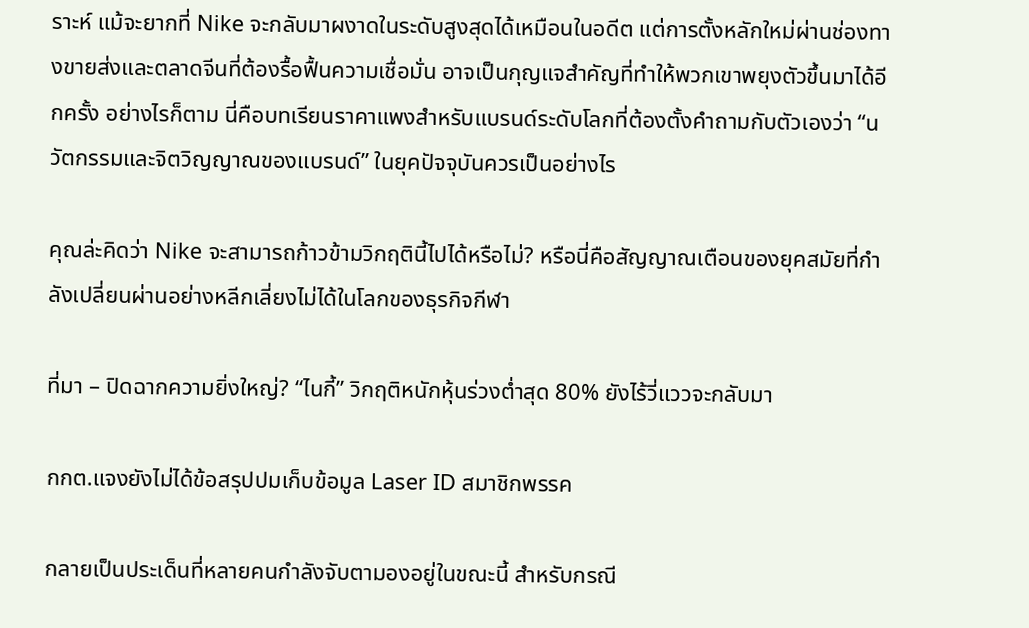ราะห์ แม้จะยากที่ Nike จะกลับมาผงาดในระดับสูงสุดได้เหมือนในอดีต แต่การตั้งหลักใหม่ผ่านช่องทางขายส่งและตลาดจีนที่ต้องรื้อฟื้นความเชื่อมั่น อาจเป็นกุญแจสำคัญที่ทำให้พวกเขาพยุงตัวขึ้นมาได้อีกครั้ง อย่างไรก็ตาม นี่คือบทเรียนราคาแพงสำหรับแบรนด์ระดับโลกที่ต้องตั้งคำถามกับตัวเองว่า “นวัตกรรมและจิตวิญญาณของแบรนด์” ในยุคปัจจุบันควรเป็นอย่างไร

คุณล่ะคิดว่า Nike จะสามารถก้าวข้ามวิกฤตินี้ไปได้หรือไม่? หรือนี่คือสัญญาณเตือนของยุคสมัยที่กำลังเปลี่ยนผ่านอย่างหลีกเลี่ยงไม่ได้ในโลกของธุรกิจกีฬา

ที่มา – ปิดฉากความยิ่งใหญ่? “ไนกี้” วิกฤติหนักหุ้นร่วงต่ำสุด 80% ยังไร้วี่แววจะกลับมา

กกต.แจงยังไม่ได้ข้อสรุปปมเก็บข้อมูล Laser ID สมาชิกพรรค

กลายเป็นประเด็นที่หลายคนกำลังจับตามองอยู่ในขณะนี้ สำหรับกรณี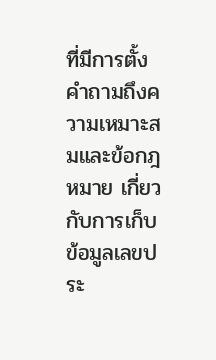ที่มีการตั้งคำถามถึงความเหมาะสมและข้อกฎหมาย เกี่ยวกับการเก็บข้อมูลเลขประ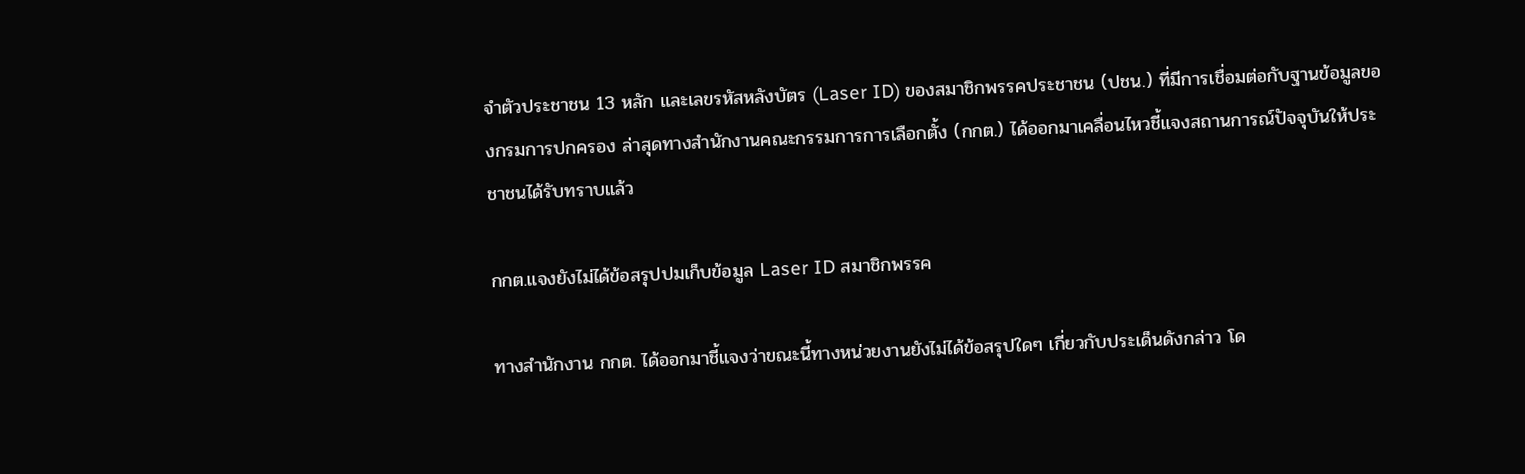จำตัวประชาชน 13 หลัก และเลขรหัสหลังบัตร (Laser ID) ของสมาชิกพรรคประชาชน (ปชน.) ที่มีการเชื่อมต่อกับฐานข้อมูลของกรมการปกครอง ล่าสุดทางสำนักงานคณะกรรมการการเลือกตั้ง (กกต.) ได้ออกมาเคลื่อนไหวชี้แจงสถานการณ์ปัจจุบันให้ประชาชนได้รับทราบแล้ว

กกต.แจงยังไม่ได้ข้อสรุปปมเก็บข้อมูล Laser ID สมาชิกพรรค

ทางสำนักงาน กกต. ได้ออกมาชี้แจงว่าขณะนี้ทางหน่วยงานยังไม่ได้ข้อสรุปใดๆ เกี่ยวกับประเด็นดังกล่าว โด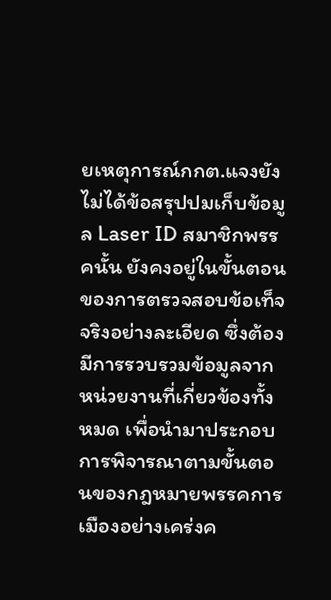ยเหตุการณ์กกต.แจงยังไม่ได้ข้อสรุปปมเก็บข้อมูล Laser ID สมาชิกพรรคนั้น ยังคงอยู่ในขั้นตอนของการตรวจสอบข้อเท็จจริงอย่างละเอียด ซึ่งต้องมีการรวบรวมข้อมูลจากหน่วยงานที่เกี่ยวข้องทั้งหมด เพื่อนำมาประกอบการพิจารณาตามขั้นตอนของกฎหมายพรรคการเมืองอย่างเคร่งค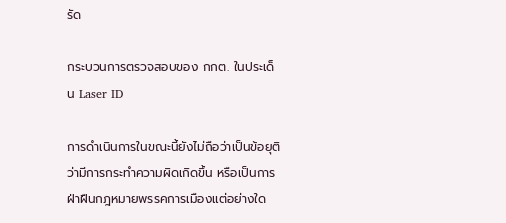รัด

กระบวนการตรวจสอบของ กกต. ในประเด็น Laser ID

การดำเนินการในขณะนี้ยังไม่ถือว่าเป็นข้อยุติว่ามีการกระทำความผิดเกิดขึ้น หรือเป็นการฝ่าฝืนกฎหมายพรรคการเมืองแต่อย่างใด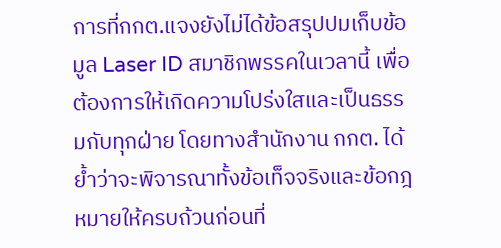การที่กกต.แจงยังไม่ได้ข้อสรุปปมเก็บข้อมูล Laser ID สมาชิกพรรคในเวลานี้ เพื่อต้องการให้เกิดความโปร่งใสและเป็นธรรมกับทุกฝ่าย โดยทางสำนักงาน กกต. ได้ย้ำว่าจะพิจารณาทั้งข้อเท็จจริงและข้อกฎหมายให้ครบถ้วนก่อนที่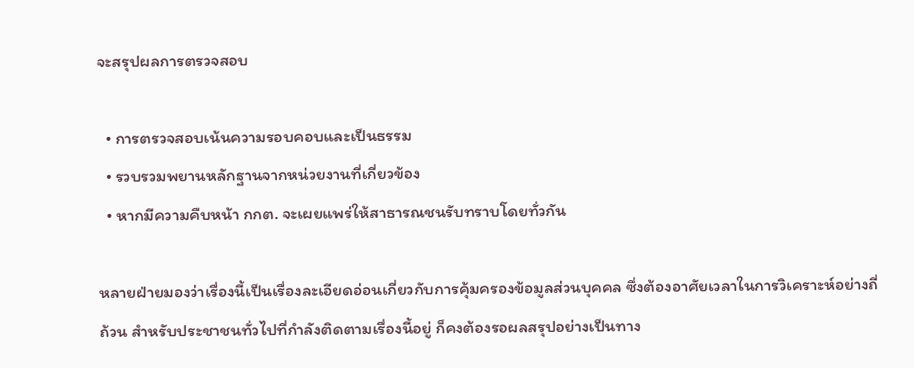จะสรุปผลการตรวจสอบ

  • การตรวจสอบเน้นความรอบคอบและเป็นธรรม
  • รวบรวมพยานหลักฐานจากหน่วยงานที่เกี่ยวข้อง
  • หากมีความคืบหน้า กกต. จะเผยแพร่ให้สาธารณชนรับทราบโดยทั่วกัน

หลายฝ่ายมองว่าเรื่องนี้เป็นเรื่องละเอียดอ่อนเกี่ยวกับการคุ้มครองข้อมูลส่วนบุคคล ซึ่งต้องอาศัยเวลาในการวิเคราะห์อย่างถี่ถ้วน สำหรับประชาชนทั่วไปที่กำลังติดตามเรื่องนี้อยู่ ก็คงต้องรอผลสรุปอย่างเป็นทาง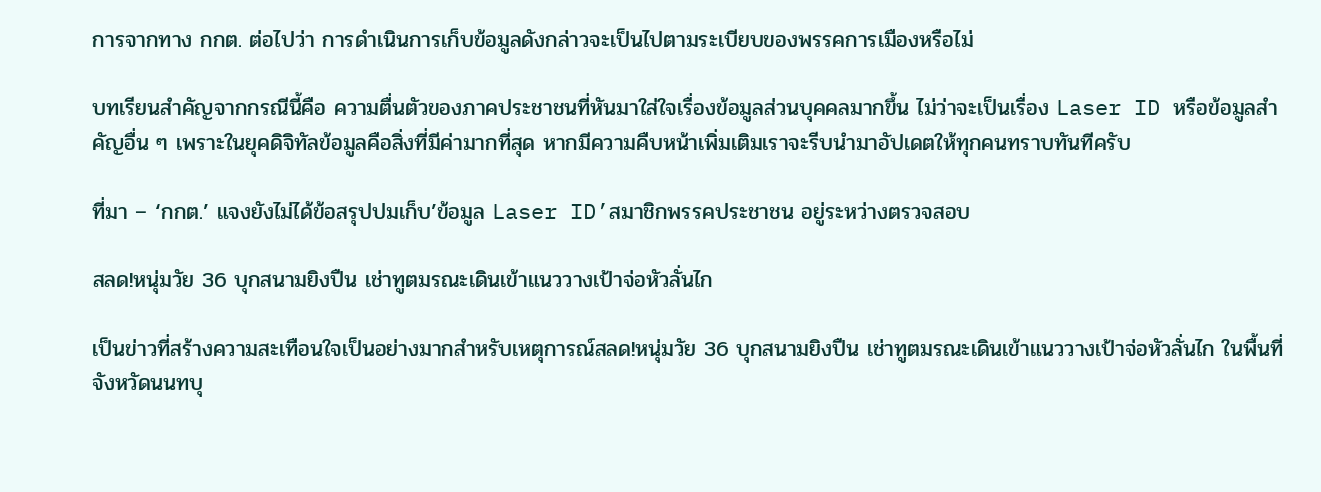การจากทาง กกต. ต่อไปว่า การดำเนินการเก็บข้อมูลดังกล่าวจะเป็นไปตามระเบียบของพรรคการเมืองหรือไม่

บทเรียนสำคัญจากกรณีนี้คือ ความตื่นตัวของภาคประชาชนที่หันมาใส่ใจเรื่องข้อมูลส่วนบุคคลมากขึ้น ไม่ว่าจะเป็นเรื่อง Laser ID หรือข้อมูลสำคัญอื่น ๆ เพราะในยุคดิจิทัลข้อมูลคือสิ่งที่มีค่ามากที่สุด หากมีความคืบหน้าเพิ่มเติมเราจะรีบนำมาอัปเดตให้ทุกคนทราบทันทีครับ

ที่มา – ‘กกต.’ แจงยังไม่ได้ข้อสรุปปมเก็บ’ข้อมูล Laser ID’สมาชิกพรรคประชาชน อยู่ระหว่างตรวจสอบ

สลด!หนุ่มวัย 36 บุกสนามยิงปืน เช่าทูตมรณะเดินเข้าแนววางเป้าจ่อหัวลั่นไก

เป็นข่าวที่สร้างความสะเทือนใจเป็นอย่างมากสำหรับเหตุการณ์สลด!หนุ่มวัย 36 บุกสนามยิงปืน เช่าทูตมรณะเดินเข้าแนววางเป้าจ่อหัวลั่นไก ในพื้นที่จังหวัดนนทบุ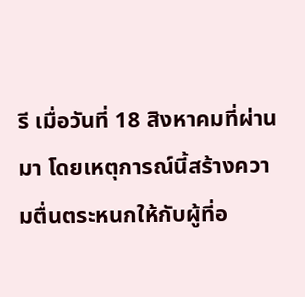รี เมื่อวันที่ 18 สิงหาคมที่ผ่านมา โดยเหตุการณ์นี้สร้างความตื่นตระหนกให้กับผู้ที่อ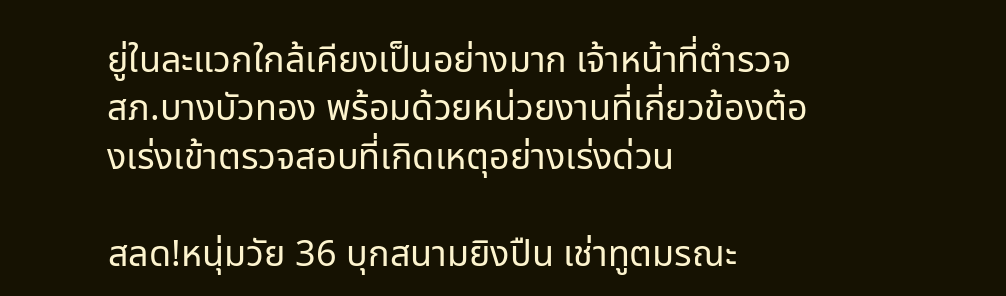ยู่ในละแวกใกล้เคียงเป็นอย่างมาก เจ้าหน้าที่ตำรวจ สภ.บางบัวทอง พร้อมด้วยหน่วยงานที่เกี่ยวข้องต้องเร่งเข้าตรวจสอบที่เกิดเหตุอย่างเร่งด่วน

สลด!หนุ่มวัย 36 บุกสนามยิงปืน เช่าทูตมรณะ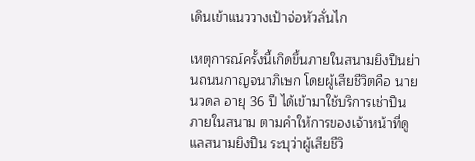เดินเข้าแนววางเป้าจ่อหัวลั่นไก

เหตุการณ์ครั้งนี้เกิดขึ้นภายในสนามยิงปืนย่านถนนกาญจนาภิเษก โดยผู้เสียชีวิตคือ นายนวดล อายุ 36 ปี ได้เข้ามาใช้บริการเช่าปืนภายในสนาม ตามคำให้การของเจ้าหน้าที่ดูแลสนามยิงปืน ระบุว่าผู้เสียชีวิ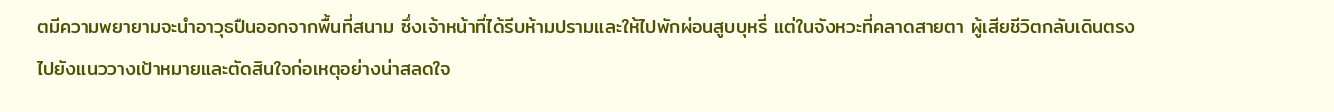ตมีความพยายามจะนำอาวุธปืนออกจากพื้นที่สนาม ซึ่งเจ้าหน้าที่ได้รีบห้ามปรามและให้ไปพักผ่อนสูบบุหรี่ แต่ในจังหวะที่คลาดสายตา ผู้เสียชีวิตกลับเดินตรงไปยังแนววางเป้าหมายและตัดสินใจก่อเหตุอย่างน่าสลดใจ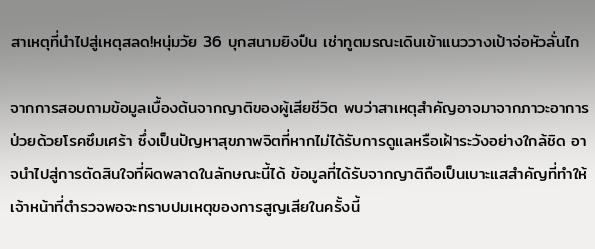สาเหตุที่นำไปสู่เหตุสลด!หนุ่มวัย 36 บุกสนามยิงปืน เช่าทูตมรณะเดินเข้าแนววางเป้าจ่อหัวลั่นไก

จากการสอบถามข้อมูลเบื้องต้นจากญาติของผู้เสียชีวิต พบว่าสาเหตุสำคัญอาจมาจากภาวะอาการป่วยด้วยโรคซึมเศร้า ซึ่งเป็นปัญหาสุขภาพจิตที่หากไม่ได้รับการดูแลหรือเฝ้าระวังอย่างใกล้ชิด อาจนำไปสู่การตัดสินใจที่ผิดพลาดในลักษณะนี้ได้ ข้อมูลที่ได้รับจากญาติถือเป็นเบาะแสสำคัญที่ทำให้เจ้าหน้าที่ตำรวจพอจะทราบปมเหตุของการสูญเสียในครั้งนี้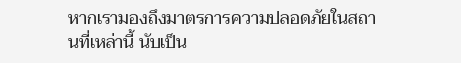หากเรามองถึงมาตรการความปลอดภัยในสถานที่เหล่านี้ นับเป็น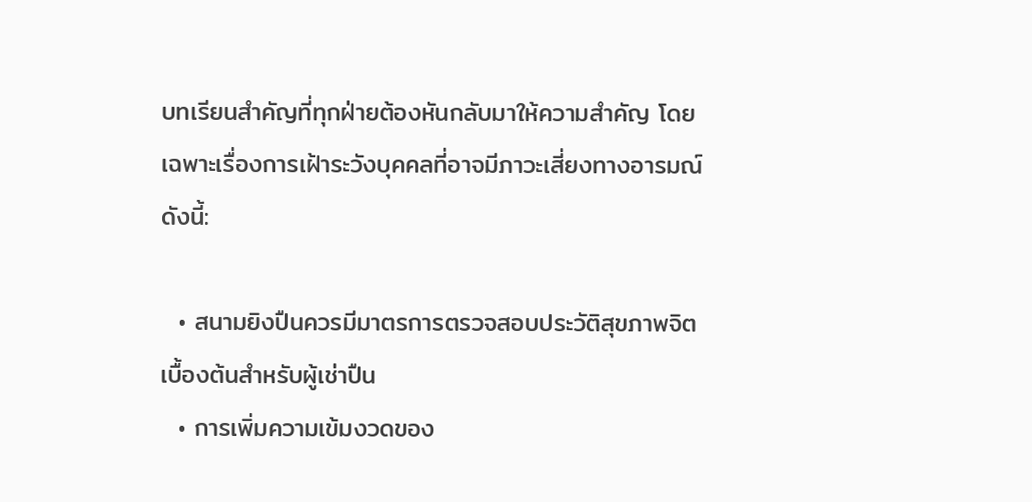บทเรียนสำคัญที่ทุกฝ่ายต้องหันกลับมาให้ความสำคัญ โดยเฉพาะเรื่องการเฝ้าระวังบุคคลที่อาจมีภาวะเสี่ยงทางอารมณ์ ดังนี้:

  • สนามยิงปืนควรมีมาตรการตรวจสอบประวัติสุขภาพจิตเบื้องต้นสำหรับผู้เช่าปืน
  • การเพิ่มความเข้มงวดของ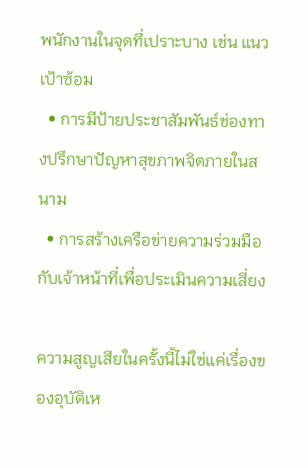พนักงานในจุดที่เปราะบาง เช่น แนวเป้าซ้อม
  • การมีป้ายประชาสัมพันธ์ช่องทางปรึกษาปัญหาสุขภาพจิตภายในสนาม
  • การสร้างเครือข่ายความร่วมมือกับเจ้าหน้าที่เพื่อประเมินความเสี่ยง

ความสูญเสียในครั้งนี้ไม่ใช่แค่เรื่องของอุบัติเห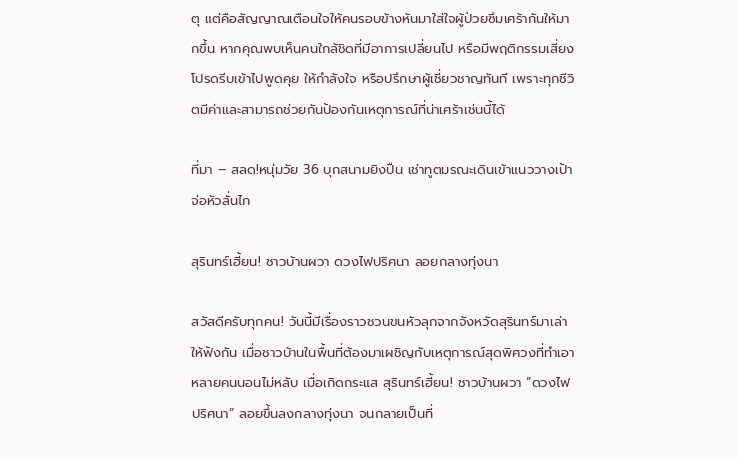ตุ แต่คือสัญญาณเตือนใจให้คนรอบข้างหันมาใส่ใจผู้ป่วยซึมเศร้ากันให้มากขึ้น หากคุณพบเห็นคนใกล้ชิดที่มีอาการเปลี่ยนไป หรือมีพฤติกรรมเสี่ยง โปรดรีบเข้าไปพูดคุย ให้กำลังใจ หรือปรึกษาผู้เชี่ยวชาญทันที เพราะทุกชีวิตมีค่าและสามารถช่วยกันป้องกันเหตุการณ์ที่น่าเศร้าเช่นนี้ได้

ที่มา – สลด!หนุ่มวัย 36 บุกสนามยิงปืน เช่าทูตมรณะเดินเข้าแนววางเป้าจ่อหัวลั่นไก

สุรินทร์เฮี้ยน! ชาวบ้านผวา ดวงไฟปริศนา ลอยกลางทุ่งนา

สวัสดีครับทุกคน! วันนี้มีเรื่องราวชวนขนหัวลุกจากจังหวัดสุรินทร์มาเล่าให้ฟังกัน เมื่อชาวบ้านในพื้นที่ต้องมาเผชิญกับเหตุการณ์สุดพิศวงที่ทำเอาหลายคนนอนไม่หลับ เมื่อเกิดกระแส สุรินทร์เฮี้ยน! ชาวบ้านผวา “ดวงไฟปริศนา” ลอยขึ้นลงกลางทุ่งนา จนกลายเป็นที่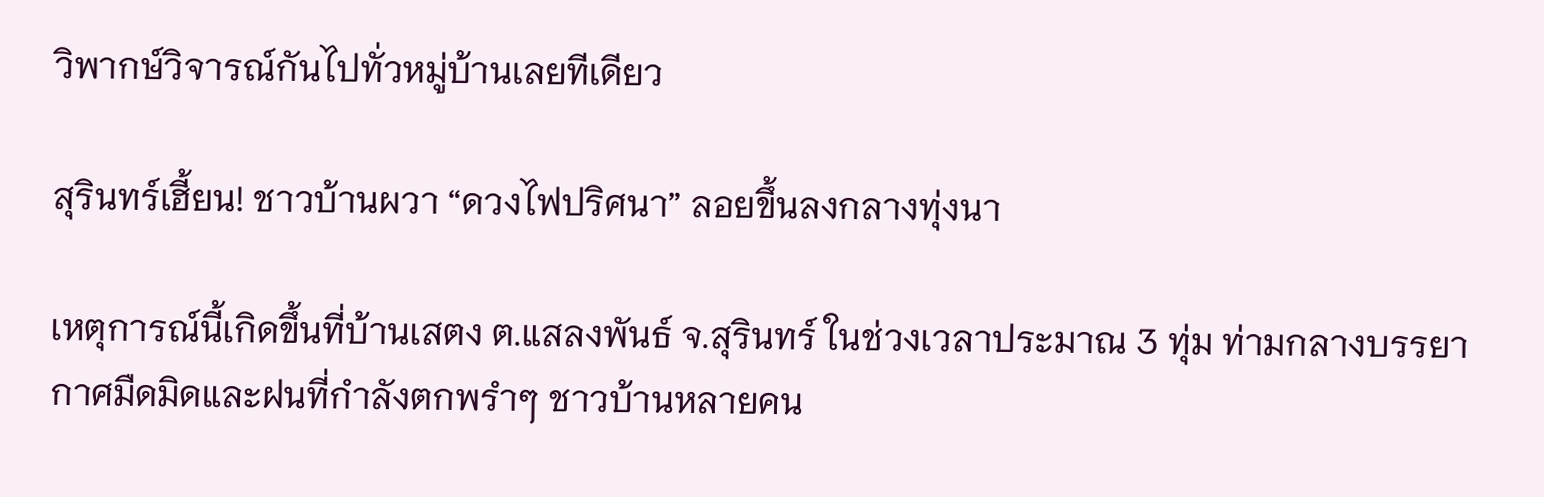วิพากษ์วิจารณ์กันไปทั่วหมู่บ้านเลยทีเดียว

สุรินทร์เฮี้ยน! ชาวบ้านผวา “ดวงไฟปริศนา” ลอยขึ้นลงกลางทุ่งนา

เหตุการณ์นี้เกิดขึ้นที่บ้านเสตง ต.แสลงพันธ์ จ.สุรินทร์ ในช่วงเวลาประมาณ 3 ทุ่ม ท่ามกลางบรรยากาศมืดมิดและฝนที่กำลังตกพรำๆ ชาวบ้านหลายคน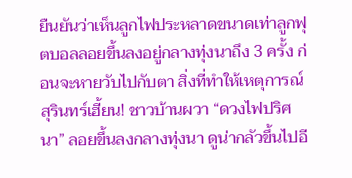ยืนยันว่าเห็นลูกไฟประหลาดขนาดเท่าลูกฟุตบอลลอยขึ้นลงอยู่กลางทุ่งนาถึง 3 ครั้ง ก่อนจะหายวับไปกับตา สิ่งที่ทำให้เหตุการณ์ สุรินทร์เฮี้ยน! ชาวบ้านผวา “ดวงไฟปริศนา” ลอยขึ้นลงกลางทุ่งนา ดูน่ากลัวขึ้นไปอี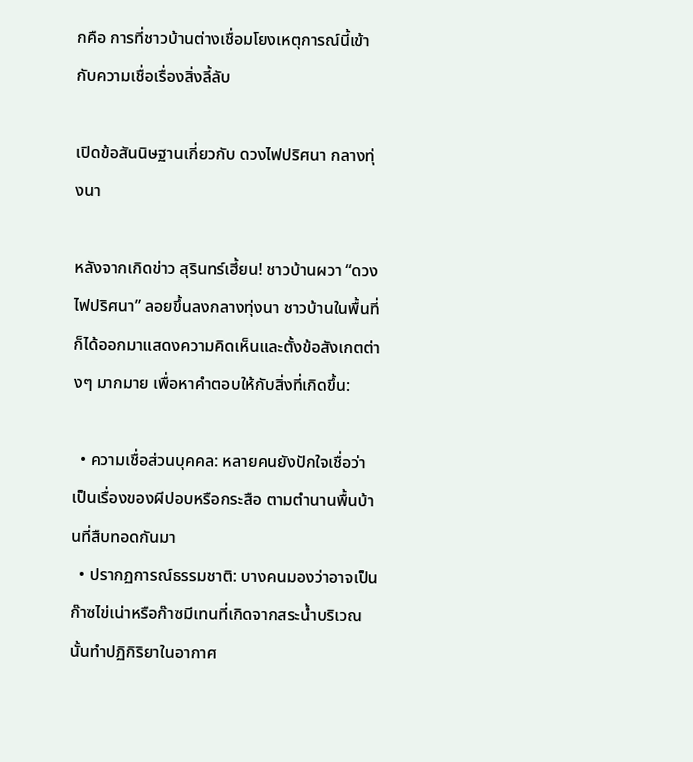กคือ การที่ชาวบ้านต่างเชื่อมโยงเหตุการณ์นี้เข้ากับความเชื่อเรื่องสิ่งลี้ลับ

เปิดข้อสันนิษฐานเกี่ยวกับ ดวงไฟปริศนา กลางทุ่งนา

หลังจากเกิดข่าว สุรินทร์เฮี้ยน! ชาวบ้านผวา “ดวงไฟปริศนา” ลอยขึ้นลงกลางทุ่งนา ชาวบ้านในพื้นที่ก็ได้ออกมาแสดงความคิดเห็นและตั้งข้อสังเกตต่างๆ มากมาย เพื่อหาคำตอบให้กับสิ่งที่เกิดขึ้น:

  • ความเชื่อส่วนบุคคล: หลายคนยังปักใจเชื่อว่าเป็นเรื่องของผีปอบหรือกระสือ ตามตำนานพื้นบ้านที่สืบทอดกันมา
  • ปรากฏการณ์ธรรมชาติ: บางคนมองว่าอาจเป็นก๊าซไข่เน่าหรือก๊าซมีเทนที่เกิดจากสระน้ำบริเวณนั้นทำปฏิกิริยาในอากาศ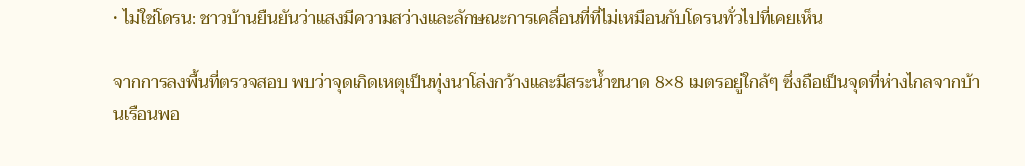• ไม่ใช่โดรน: ชาวบ้านยืนยันว่าแสงมีความสว่างและลักษณะการเคลื่อนที่ที่ไม่เหมือนกับโดรนทั่วไปที่เคยเห็น

จากการลงพื้นที่ตรวจสอบ พบว่าจุดเกิดเหตุเป็นทุ่งนาโล่งกว้างและมีสระน้ำขนาด 8×8 เมตรอยู่ใกล้ๆ ซึ่งถือเป็นจุดที่ห่างไกลจากบ้านเรือนพอ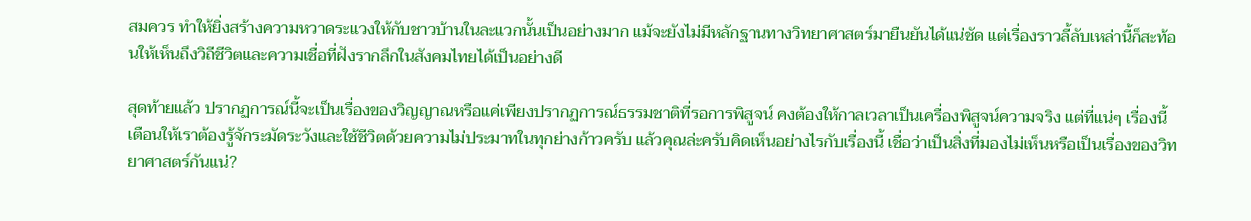สมควร ทำให้ยิ่งสร้างความหวาดระแวงให้กับชาวบ้านในละแวกนั้นเป็นอย่างมาก แม้จะยังไม่มีหลักฐานทางวิทยาศาสตร์มายืนยันได้แน่ชัด แต่เรื่องราวลี้ลับเหล่านี้ก็สะท้อนให้เห็นถึงวิถีชีวิตและความเชื่อที่ฝังรากลึกในสังคมไทยได้เป็นอย่างดี

สุดท้ายแล้ว ปรากฏการณ์นี้จะเป็นเรื่องของวิญญาณหรือแค่เพียงปรากฏการณ์ธรรมชาติที่รอการพิสูจน์ คงต้องให้กาลเวลาเป็นเครื่องพิสูจน์ความจริง แต่ที่แน่ๆ เรื่องนี้เตือนให้เราต้องรู้จักระมัดระวังและใช้ชีวิตด้วยความไม่ประมาทในทุกย่างก้าวครับ แล้วคุณล่ะครับคิดเห็นอย่างไรกับเรื่องนี้ เชื่อว่าเป็นสิ่งที่มองไม่เห็นหรือเป็นเรื่องของวิทยาศาสตร์กันแน่?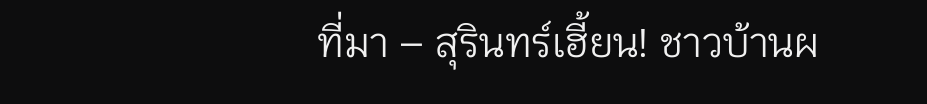ที่มา – สุรินทร์เฮี้ยน! ชาวบ้านผ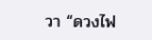วา “ดวงไฟ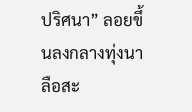ปริศนา” ลอยขึ้นลงกลางทุ่งนา ลือสะ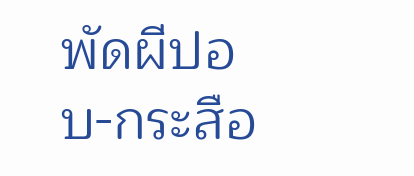พัดผีปอบ-กระสือ